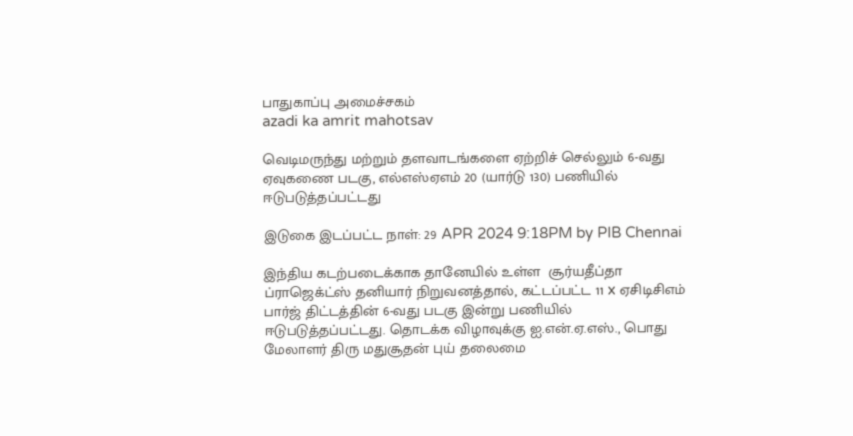பாதுகாப்பு அமைச்சகம்
azadi ka amrit mahotsav

வெடிமருந்து மற்றும் தளவாடங்களை ஏற்றிச் செல்லும் 6-வது ஏவுகணை படகு, எல்எஸ்ஏஎம் 20 (யார்டு 130) பணியில் ஈடுபடுத்தப்பட்டது

இடுகை இடப்பட்ட நாள்: 29 APR 2024 9:18PM by PIB Chennai

இந்திய கடற்படைக்காக தானேயில் உள்ள  சூர்யதீப்தா ப்ராஜெக்ட்ஸ் தனியார் நிறுவனத்தால், கட்டப்பட்ட 11 x ஏசிடிசிஎம் பார்ஜ் திட்டத்தின் 6-வது படகு இன்று பணியில் ஈடுபடுத்தப்பட்டது. தொடக்க விழாவுக்கு ஐ.என்.ஏ.எஸ்., பொது மேலாளர் திரு மதுசூதன் புய் தலைமை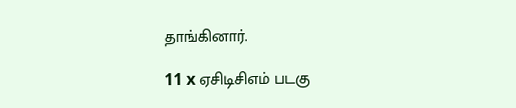தாங்கினார்.

11 x ஏசிடிசிஎம் படகு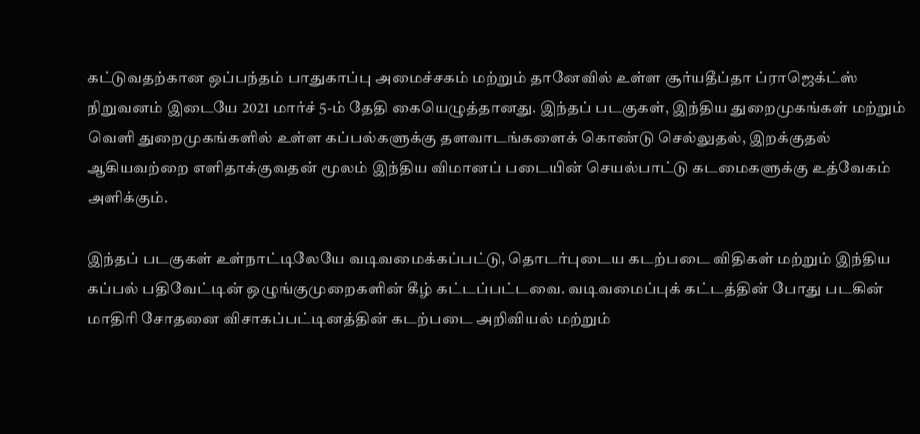கட்டுவதற்கான ஒப்பந்தம் பாதுகாப்பு அமைச்சகம் மற்றும் தானேவில் உள்ள சூர்யதீப்தா ப்ராஜெக்ட்ஸ் நிறுவனம் இடையே 2021 மார்ச் 5-ம் தேதி கையெழுத்தானது. இந்தப் படகுகள், இந்திய துறைமுகங்கள் மற்றும் வெளி துறைமுகங்களில் உள்ள கப்பல்களுக்கு தளவாடங்களைக் கொண்டு செல்லுதல், இறக்குதல் ஆகியவற்றை எளிதாக்குவதன் மூலம் இந்திய விமானப் படையின் செயல்பாட்டு கடமைகளுக்கு உத்வேகம் அளிக்கும்.

இந்தப் படகுகள் உள்நாட்டிலேயே வடிவமைக்கப்பட்டு, தொடர்புடைய கடற்படை விதிகள் மற்றும் இந்திய கப்பல் பதிவேட்டின் ஒழுங்குமுறைகளின் கீழ் கட்டப்பட்டவை. வடிவமைப்புக் கட்டத்தின் போது படகின் மாதிரி சோதனை விசாகப்பட்டினத்தின் கடற்படை அறிவியல் மற்றும்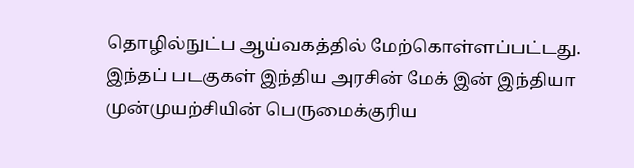தொழில்நுட்ப ஆய்வகத்தில் மேற்கொள்ளப்பட்டது. இந்தப் படகுகள் இந்திய அரசின் மேக் இன் இந்தியா முன்முயற்சியின் பெருமைக்குரிய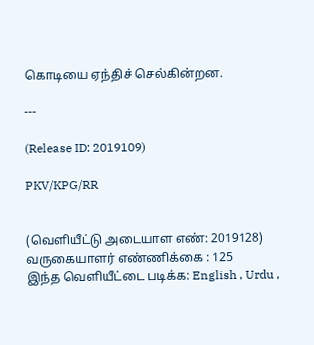கொடியை ஏந்திச் செல்கின்றன.

---

(Release ID: 2019109)

PKV/KPG/RR


(வெளியீட்டு அடையாள எண்: 2019128) வருகையாளர் எண்ணிக்கை : 125
இந்த வெளியீட்டை படிக்க: English , Urdu ,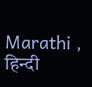Marathi , हिन्दी